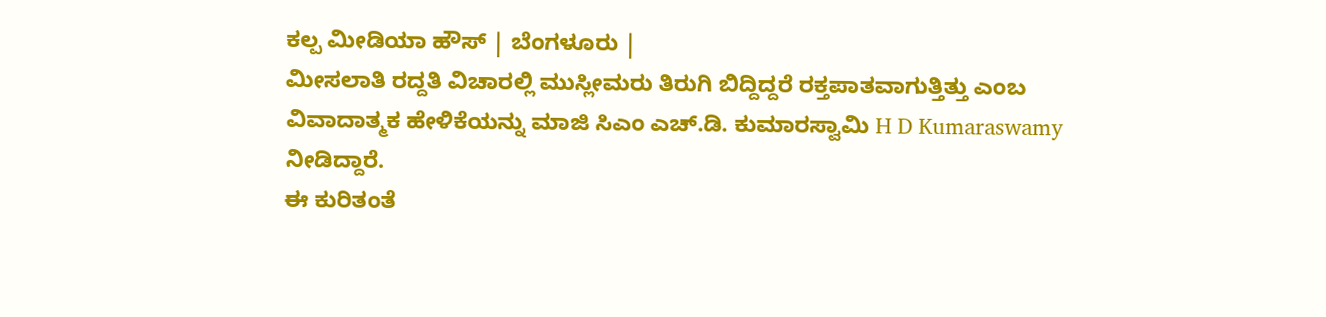ಕಲ್ಪ ಮೀಡಿಯಾ ಹೌಸ್ | ಬೆಂಗಳೂರು |
ಮೀಸಲಾತಿ ರದ್ದತಿ ವಿಚಾರಲ್ಲಿ ಮುಸ್ಲೀಮರು ತಿರುಗಿ ಬಿದ್ದಿದ್ದರೆ ರಕ್ತಪಾತವಾಗುತ್ತಿತ್ತು ಎಂಬ ವಿವಾದಾತ್ಮಕ ಹೇಳಿಕೆಯನ್ನು ಮಾಜಿ ಸಿಎಂ ಎಚ್.ಡಿ. ಕುಮಾರಸ್ವಾಮಿ H D Kumaraswamy ನೀಡಿದ್ದಾರೆ.
ಈ ಕುರಿತಂತೆ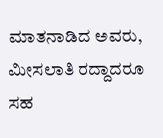ಮಾತನಾಡಿದ ಅವರು, ಮೀಸಲಾತಿ ರದ್ದಾದರೂ ಸಹ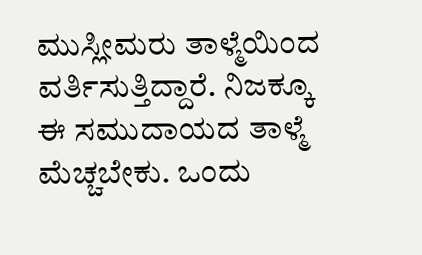ಮುಸ್ಲೀಮರು ತಾಳ್ಮೆಯಿಂದ ವರ್ತಿಸುತ್ತಿದ್ದಾರೆ. ನಿಜಕ್ಕೂ ಈ ಸಮುದಾಯದ ತಾಳ್ಮೆ ಮೆಚ್ಚಬೇಕು. ಒಂದು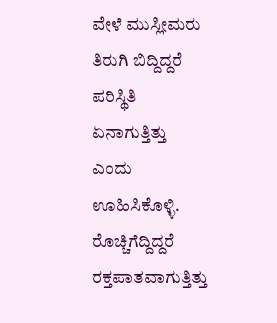ವೇಳೆ ಮುಸ್ಲೀಮರು ತಿರುಗಿ ಬಿದ್ದಿದ್ದರೆ ಪರಿಸ್ಥಿತಿ ಏನಾಗುತ್ತಿತ್ತು ಎಂದು ಊಹಿಸಿಕೊಳ್ಳಿ. ರೊಚ್ಚಿಗೆದ್ದಿದ್ದರೆ ರಕ್ತಪಾತವಾಗುತ್ತಿತ್ತು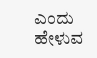ಎಂದು ಹೇಳುವ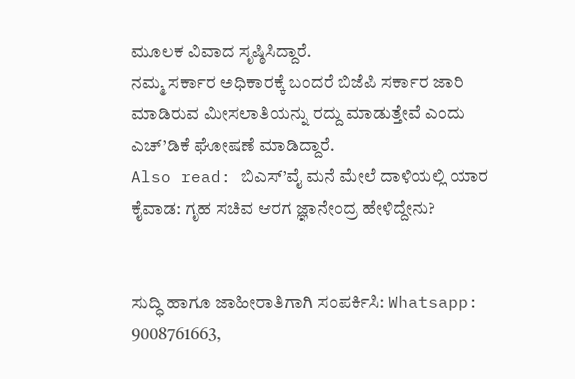ಮೂಲಕ ವಿವಾದ ಸೃಷ್ಠಿಸಿದ್ದಾರೆ.
ನಮ್ಮ ಸರ್ಕಾರ ಅಧಿಕಾರಕ್ಕೆ ಬಂದರೆ ಬಿಜೆಪಿ ಸರ್ಕಾರ ಜಾರಿ ಮಾಡಿರುವ ಮೀಸಲಾತಿಯನ್ನು ರದ್ದು ಮಾಡುತ್ತೇವೆ ಎಂದು ಎಚ್’ಡಿಕೆ ಘೋಷಣೆ ಮಾಡಿದ್ದಾರೆ.
Also read: ಬಿಎಸ್’ವೈ ಮನೆ ಮೇಲೆ ದಾಳಿಯಲ್ಲಿ ಯಾರ ಕೈವಾಡ: ಗೃಹ ಸಚಿವ ಆರಗ ಜ್ಞಾನೇಂದ್ರ ಹೇಳಿದ್ದೇನು?


ಸುದ್ಧಿ ಹಾಗೂ ಜಾಹೀರಾತಿಗಾಗಿ ಸಂಪರ್ಕಿಸಿ: Whatsapp: 9008761663,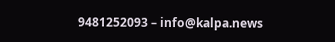9481252093 – info@kalpa.news